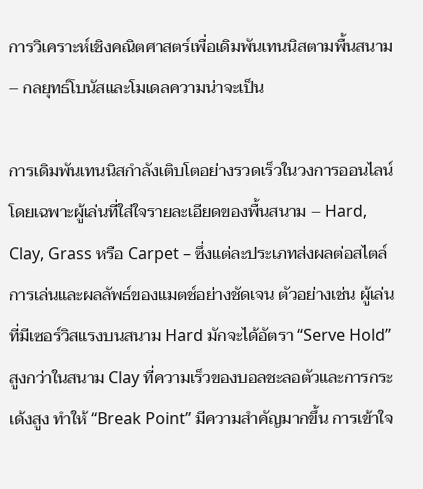การวิเคราะห์เชิงคณิตศาสตร์เพื่อเดิมพันเทนนิสตามพื้นสนาม – กลยุทธ์โบนัสและโมเดลความน่าจะเป็น

การเดิมพันเทนนิสกำลังเติบโตอย่างรวดเร็วในวงการออนไลน์ โดยเฉพาะผู้เล่นที่ใส่ใจรายละเอียดของพื้นสนาม – Hard, Clay, Grass หรือ Carpet – ซึ่งแต่ละประเภทส่งผลต่อสไตล์การเล่นและผลลัพธ์ของแมตช์อย่างชัดเจน ตัวอย่างเช่น ผู้เล่นที่มีเซอร์วิสแรงบนสนาม Hard มักจะได้อัตรา “Serve Hold” สูงกว่าในสนาม Clay ที่ความเร็วของบอลชะลอตัวและการกระเด้งสูง ทำให้ “Break Point” มีความสำคัญมากขึ้น การเข้าใจ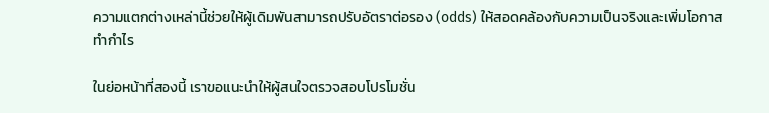ความแตกต่างเหล่านี้ช่วยให้ผู้เดิมพันสามารถปรับอัตราต่อรอง (odds) ให้สอดคล้องกับความเป็นจริงและเพิ่มโอกาสทำกำไร

ในย่อหน้าที่สองนี้ เราขอแนะนำให้ผู้สนใจตรวจสอบโปรโมชั่น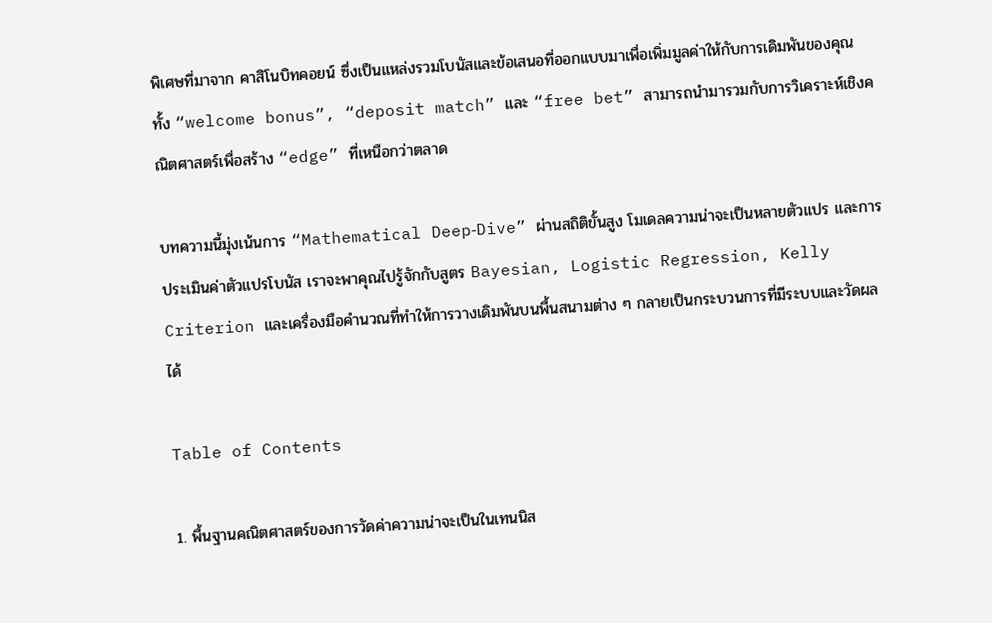พิเศษที่มาจาก คาสิโนบิทคอยน์ ซึ่งเป็นแหล่งรวมโบนัสและข้อเสนอที่ออกแบบมาเพื่อเพิ่มมูลค่าให้กับการเดิมพันของคุณ ทั้ง “welcome bonus”, “deposit match” และ “free bet” สามารถนำมารวมกับการวิเคราะห์เชิงคณิตศาสตร์เพื่อสร้าง “edge” ที่เหนือกว่าตลาด

บทความนี้มุ่งเน้นการ “Mathematical Deep‑Dive” ผ่านสถิติขั้นสูง โมเดลความน่าจะเป็นหลายตัวแปร และการประเมินค่าตัวแปรโบนัส เราจะพาคุณไปรู้จักกับสูตร Bayesian, Logistic Regression, Kelly Criterion และเครื่องมือคำนวณที่ทำให้การวางเดิมพันบนพื้นสนามต่าง ๆ กลายเป็นกระบวนการที่มีระบบและวัดผลได้

Table of Contents

1. พื้นฐานคณิตศาสตร์ของการวัดค่าความน่าจะเป็นในเทนนิส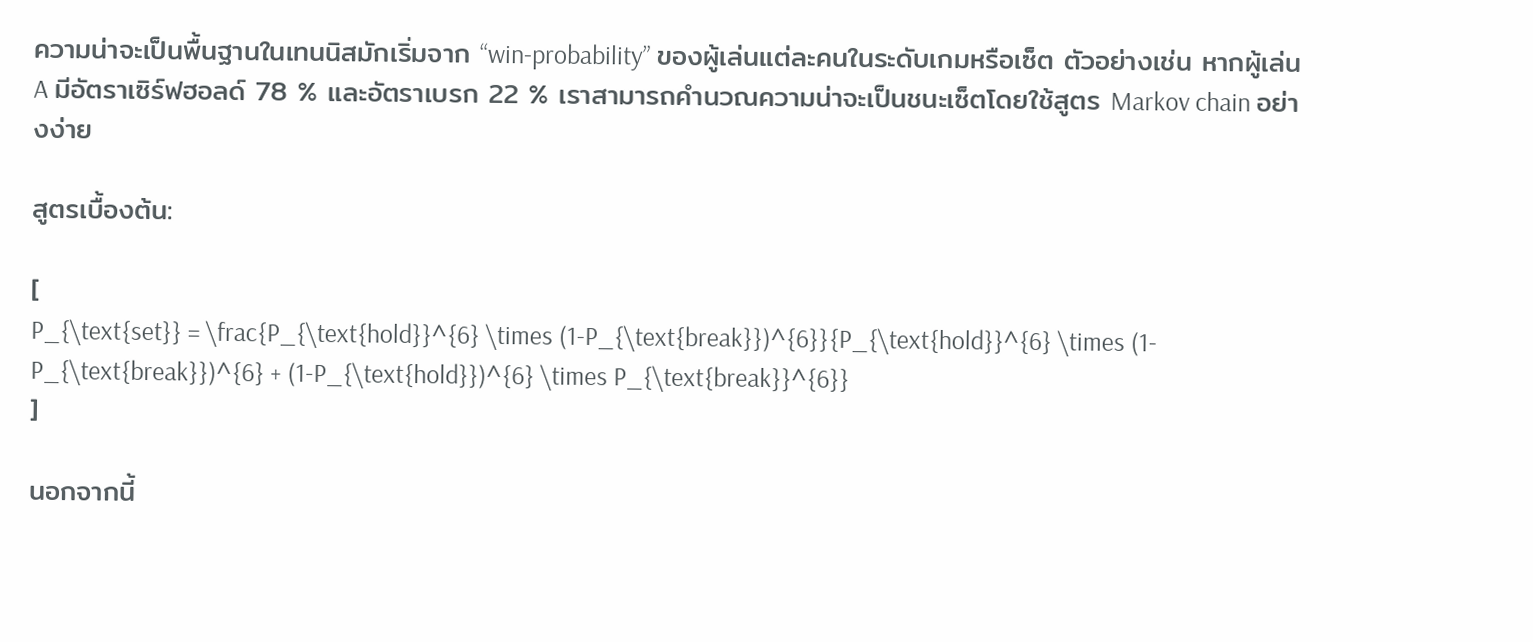ความน่าจะเป็นพื้นฐานในเทนนิสมักเริ่มจาก “win‑probability” ของผู้เล่นแต่ละคนในระดับเกมหรือเซ็ต ตัวอย่างเช่น หากผู้เล่น A มีอัตราเซิร์ฟฮอลด์ 78 % และอัตราเบรก 22 % เราสามารถคำนวณความน่าจะเป็นชนะเซ็ตโดยใช้สูตร Markov chain อย่างง่าย

สูตรเบื้องต้น:

[
P_{\text{set}} = \frac{P_{\text{hold}}^{6} \times (1-P_{\text{break}})^{6}}{P_{\text{hold}}^{6} \times (1-P_{\text{break}})^{6} + (1-P_{\text{hold}})^{6} \times P_{\text{break}}^{6}}
]

นอกจากนี้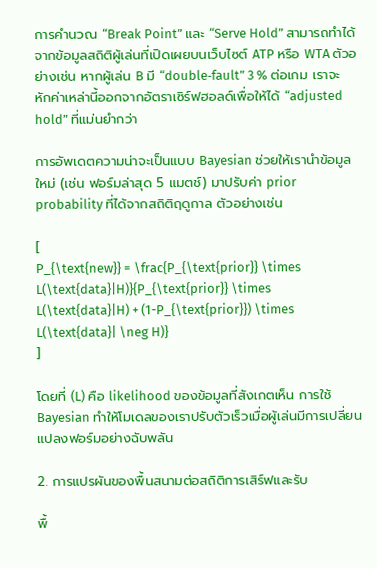การคำนวณ “Break Point” และ “Serve Hold” สามารถทำได้จากข้อมูลสถิติผู้เล่นที่เปิดเผยบนเว็บไซต์ ATP หรือ WTA ตัวอย่างเช่น หากผู้เล่น B มี “double‑fault” 3 % ต่อเกม เราจะหักค่าเหล่านี้ออกจากอัตราเซิร์ฟฮอลด์เพื่อให้ได้ “adjusted hold” ที่แม่นยำกว่า

การอัพเดตความน่าจะเป็นแบบ Bayesian ช่วยให้เรานำข้อมูลใหม่ (เช่น ฟอร์มล่าสุด 5 แมตช์) มาปรับค่า prior probability ที่ได้จากสถิติฤดูกาล ตัวอย่างเช่น

[
P_{\text{new}} = \frac{P_{\text{prior}} \times L(\text{data}|H)}{P_{\text{prior}} \times L(\text{data}|H) + (1-P_{\text{prior}}) \times L(\text{data}| \neg H)}
]

โดยที่ (L) คือ likelihood ของข้อมูลที่สังเกตเห็น การใช้ Bayesian ทำให้โมเดลของเราปรับตัวเร็วเมื่อผู้เล่นมีการเปลี่ยนแปลงฟอร์มอย่างฉับพลัน

2. การแปรผันของพื้นสนามต่อสถิติการเสิร์ฟและรับ

พื้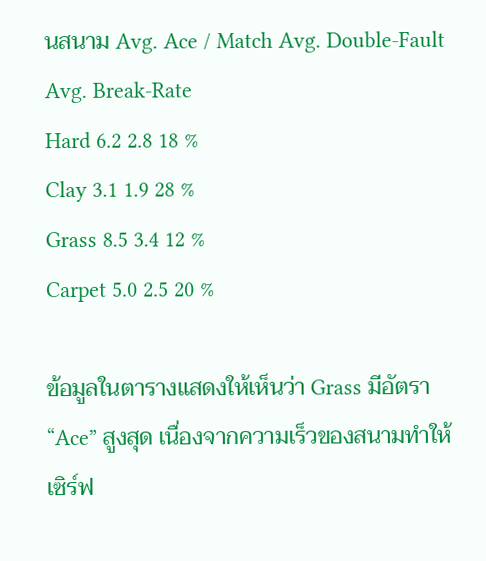นสนาม Avg. Ace / Match Avg. Double‑Fault Avg. Break‑Rate
Hard 6.2 2.8 18 %
Clay 3.1 1.9 28 %
Grass 8.5 3.4 12 %
Carpet 5.0 2.5 20 %

ข้อมูลในตารางแสดงให้เห็นว่า Grass มีอัตรา “Ace” สูงสุด เนื่องจากความเร็วของสนามทำให้เซิร์ฟ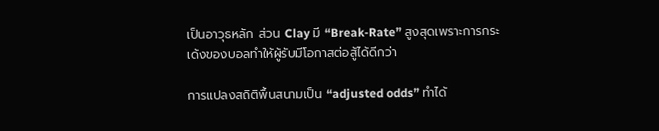เป็นอาวุธหลัก ส่วน Clay มี “Break‑Rate” สูงสุดเพราะการกระเด้งของบอลทำให้ผู้รับมีโอกาสต่อสู้ได้ดีกว่า

การแปลงสถิติพื้นสนามเป็น “adjusted odds” ทำได้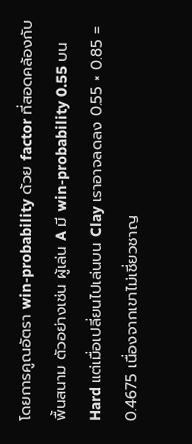โดยการคูณอัตรา win‑probability ด้วย factor ที่สอดคล้องกับพื้นสนาม ตัวอย่างเช่น ผู้เล่น A มี win‑probability 0.55 บน Hard แต่เมื่อเปลี่ยนไปเล่นบน Clay เราอาจลดลง 0.55 × 0.85 = 0.4675 เนื่องจากเขาไม่เชี่ยวชาญ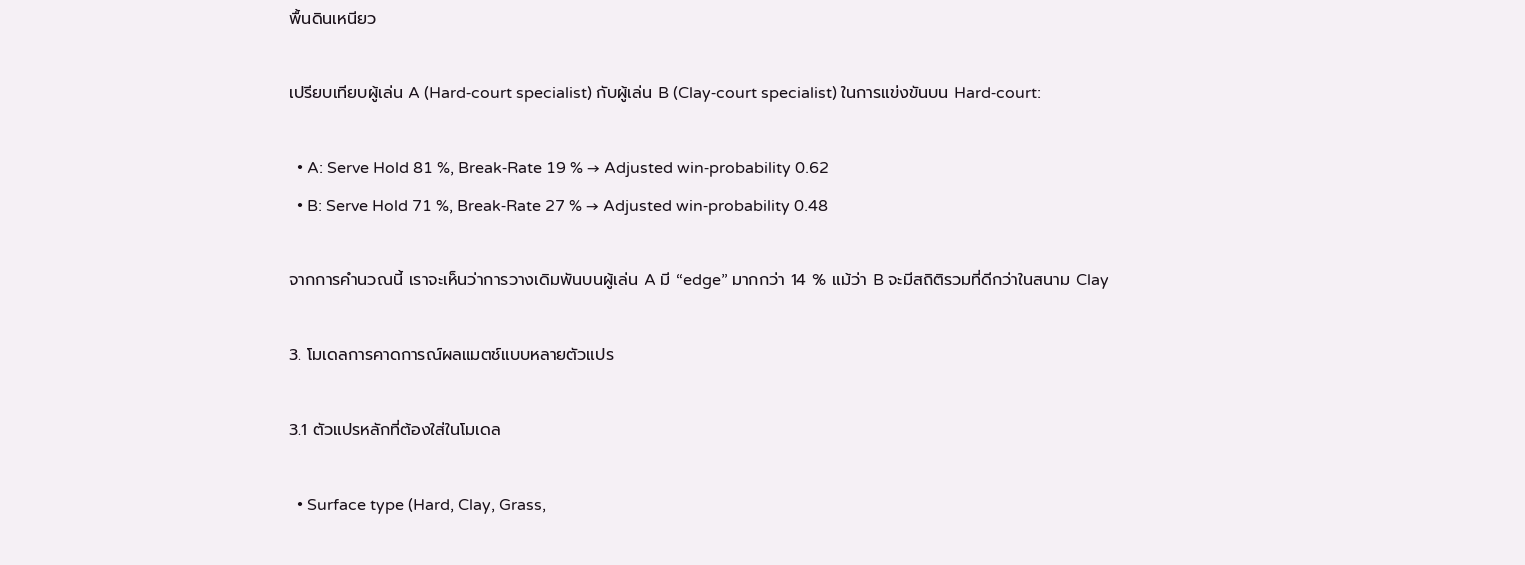พื้นดินเหนียว

เปรียบเทียบผู้เล่น A (Hard‑court specialist) กับผู้เล่น B (Clay‑court specialist) ในการแข่งขันบน Hard‑court:

  • A: Serve Hold 81 %, Break‑Rate 19 % → Adjusted win‑probability 0.62
  • B: Serve Hold 71 %, Break‑Rate 27 % → Adjusted win‑probability 0.48

จากการคำนวณนี้ เราจะเห็นว่าการวางเดิมพันบนผู้เล่น A มี “edge” มากกว่า 14 % แม้ว่า B จะมีสถิติรวมที่ดีกว่าในสนาม Clay

3. โมเดลการคาดการณ์ผลแมตช์แบบหลายตัวแปร

3.1 ตัวแปรหลักที่ต้องใส่ในโมเดล

  • Surface type (Hard, Clay, Grass,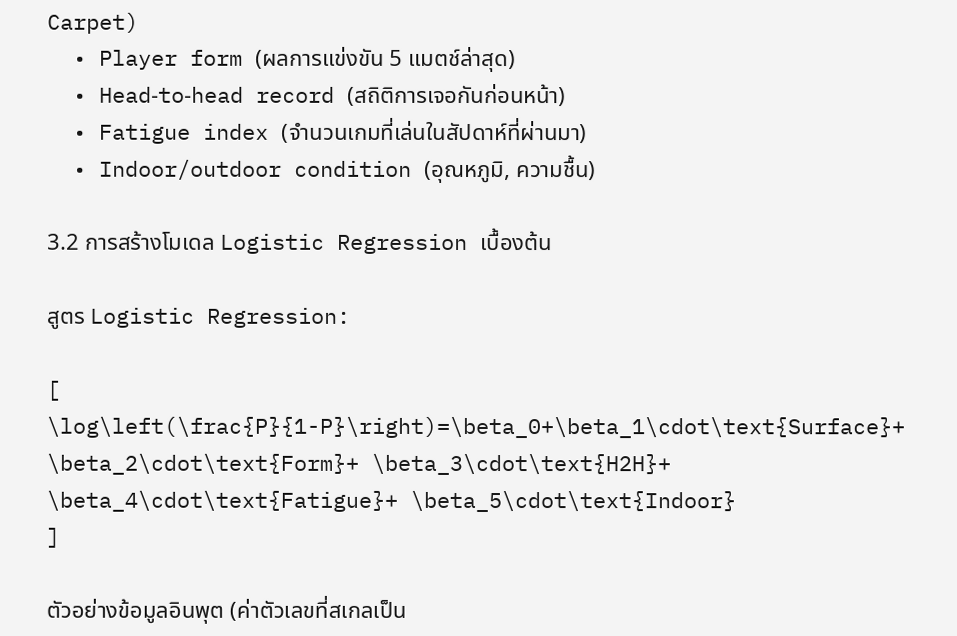Carpet)
  • Player form (ผลการแข่งขัน 5 แมตช์ล่าสุด)
  • Head‑to‑head record (สถิติการเจอกันก่อนหน้า)
  • Fatigue index (จำนวนเกมที่เล่นในสัปดาห์ที่ผ่านมา)
  • Indoor/outdoor condition (อุณหภูมิ, ความชื้น)

3.2 การสร้างโมเดล Logistic Regression เบื้องต้น

สูตร Logistic Regression:

[
\log\left(\frac{P}{1-P}\right)=\beta_0+\beta_1\cdot\text{Surface}+ \beta_2\cdot\text{Form}+ \beta_3\cdot\text{H2H}+ \beta_4\cdot\text{Fatigue}+ \beta_5\cdot\text{Indoor}
]

ตัวอย่างข้อมูลอินพุต (ค่าตัวเลขที่สเกลเป็น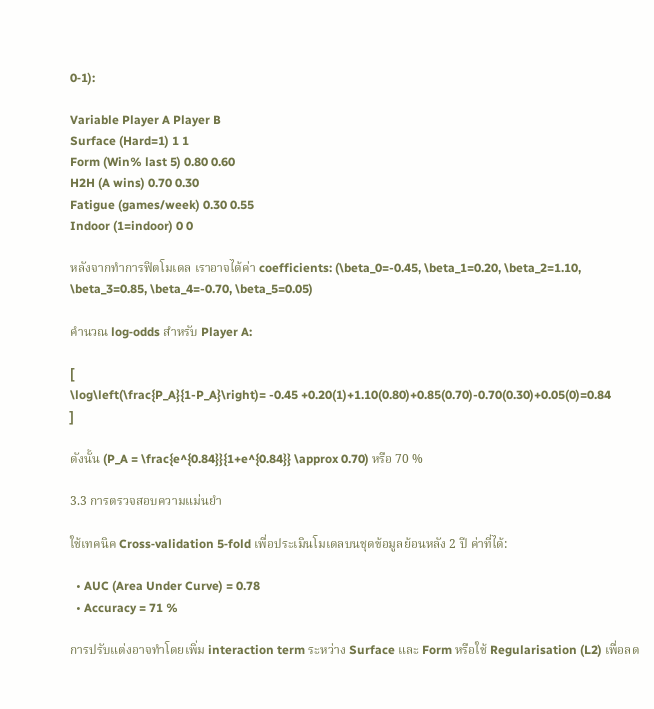0‑1):

Variable Player A Player B
Surface (Hard=1) 1 1
Form (Win% last 5) 0.80 0.60
H2H (A wins) 0.70 0.30
Fatigue (games/week) 0.30 0.55
Indoor (1=indoor) 0 0

หลังจากทำการฟิตโมเดล เราอาจได้ค่า coefficients: (\beta_0=-0.45, \beta_1=0.20, \beta_2=1.10, \beta_3=0.85, \beta_4=-0.70, \beta_5=0.05)

คำนวณ log‑odds สำหรับ Player A:

[
\log\left(\frac{P_A}{1-P_A}\right)= -0.45 +0.20(1)+1.10(0.80)+0.85(0.70)-0.70(0.30)+0.05(0)=0.84
]

ดังนั้น (P_A = \frac{e^{0.84}}{1+e^{0.84}} \approx 0.70) หรือ 70 %

3.3 การตรวจสอบความแม่นยำ

ใช้เทคนิค Cross‑validation 5‑fold เพื่อประเมินโมเดลบนชุดข้อมูลย้อนหลัง 2 ปี ค่าที่ได้:

  • AUC (Area Under Curve) = 0.78
  • Accuracy = 71 %

การปรับแต่งอาจทำโดยเพิ่ม interaction term ระหว่าง Surface และ Form หรือใช้ Regularisation (L2) เพื่อลด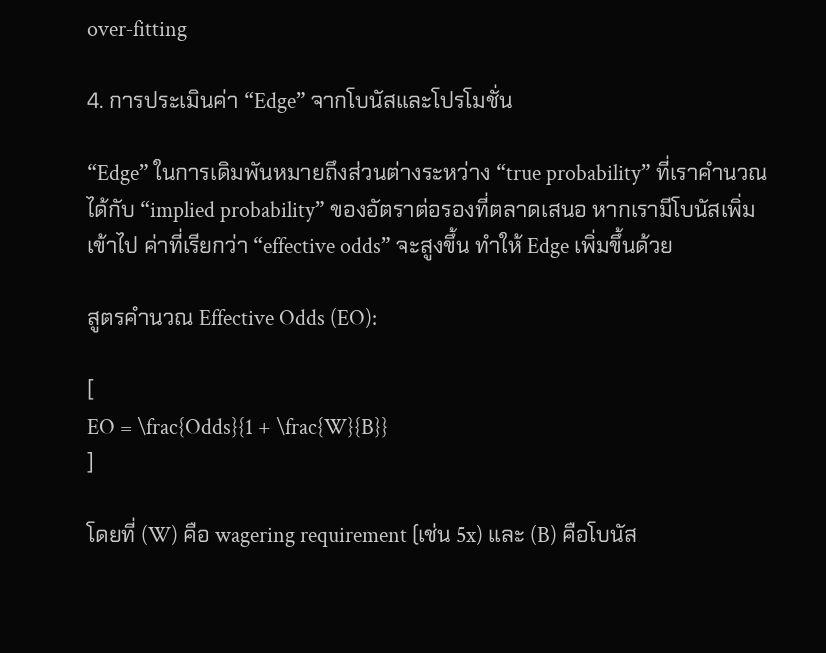over‑fitting

4. การประเมินค่า “Edge” จากโบนัสและโปรโมชั่น

“Edge” ในการเดิมพันหมายถึงส่วนต่างระหว่าง “true probability” ที่เราคำนวณได้กับ “implied probability” ของอัตราต่อรองที่ตลาดเสนอ หากเรามีโบนัสเพิ่มเข้าไป ค่าที่เรียกว่า “effective odds” จะสูงขึ้น ทำให้ Edge เพิ่มขึ้นด้วย

สูตรคำนวณ Effective Odds (EO):

[
EO = \frac{Odds}{1 + \frac{W}{B}}
]

โดยที่ (W) คือ wagering requirement (เช่น 5x) และ (B) คือโบนัส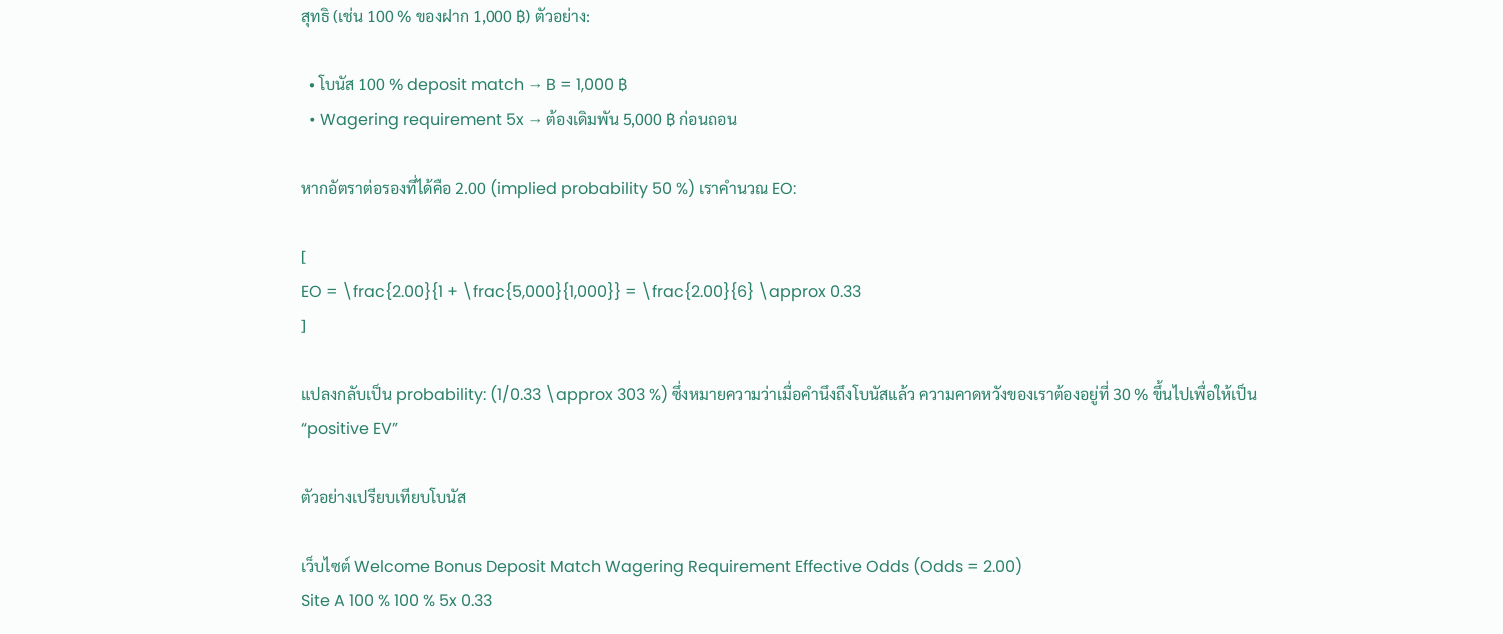สุทธิ (เช่น 100 % ของฝาก 1,000 ฿) ตัวอย่าง:

  • โบนัส 100 % deposit match → B = 1,000 ฿
  • Wagering requirement 5x → ต้องเดิมพัน 5,000 ฿ ก่อนถอน

หากอัตราต่อรองที่ได้คือ 2.00 (implied probability 50 %) เราคำนวณ EO:

[
EO = \frac{2.00}{1 + \frac{5,000}{1,000}} = \frac{2.00}{6} \approx 0.33
]

แปลงกลับเป็น probability: (1/0.33 \approx 303 %) ซึ่งหมายความว่าเมื่อคำนึงถึงโบนัสแล้ว ความคาดหวังของเราต้องอยู่ที่ 30 % ขึ้นไปเพื่อให้เป็น “positive EV”

ตัวอย่างเปรียบเทียบโบนัส

เว็บไซต์ Welcome Bonus Deposit Match Wagering Requirement Effective Odds (Odds = 2.00)
Site A 100 % 100 % 5x 0.33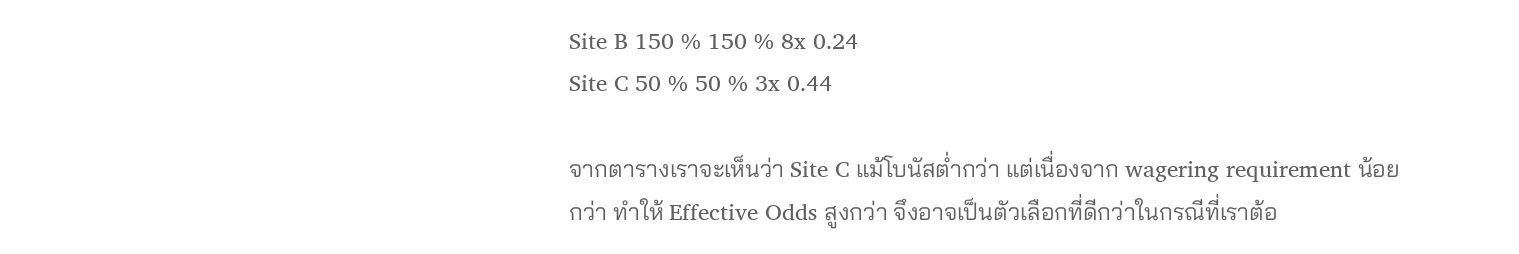Site B 150 % 150 % 8x 0.24
Site C 50 % 50 % 3x 0.44

จากตารางเราจะเห็นว่า Site C แม้โบนัสต่ำกว่า แต่เนื่องจาก wagering requirement น้อยกว่า ทำให้ Effective Odds สูงกว่า จึงอาจเป็นตัวเลือกที่ดีกว่าในกรณีที่เราต้อ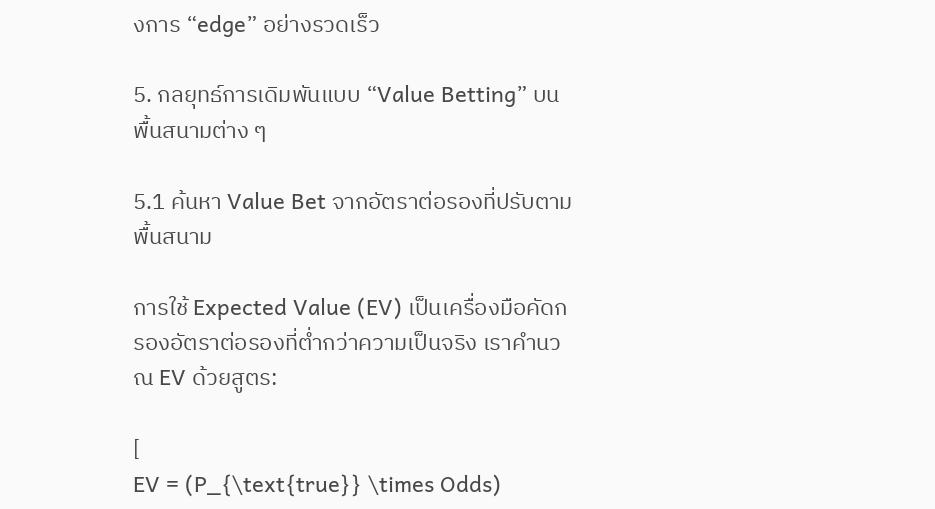งการ “edge” อย่างรวดเร็ว

5. กลยุทธ์การเดิมพันแบบ “Value Betting” บนพื้นสนามต่าง ๆ

5.1 ค้นหา Value Bet จากอัตราต่อรองที่ปรับตามพื้นสนาม

การใช้ Expected Value (EV) เป็นเครื่องมือคัดกรองอัตราต่อรองที่ต่ำกว่าความเป็นจริง เราคำนวณ EV ด้วยสูตร:

[
EV = (P_{\text{true}} \times Odds)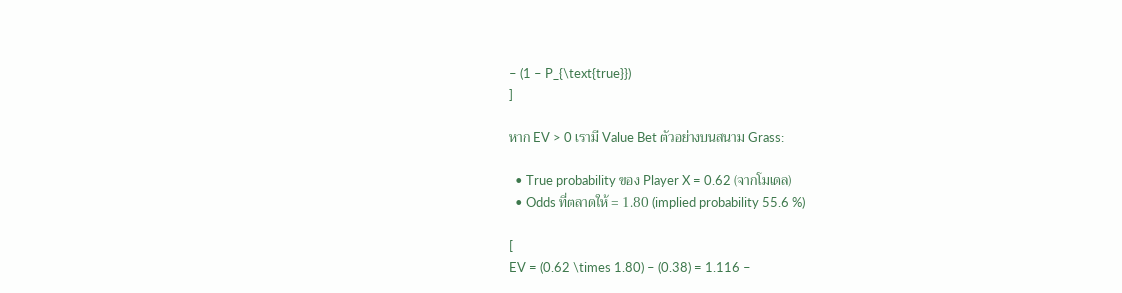– (1 – P_{\text{true}})
]

หาก EV > 0 เรามี Value Bet ตัวอย่างบนสนาม Grass:

  • True probability ของ Player X = 0.62 (จากโมเดล)
  • Odds ที่ตลาดให้ = 1.80 (implied probability 55.6 %)

[
EV = (0.62 \times 1.80) – (0.38) = 1.116 –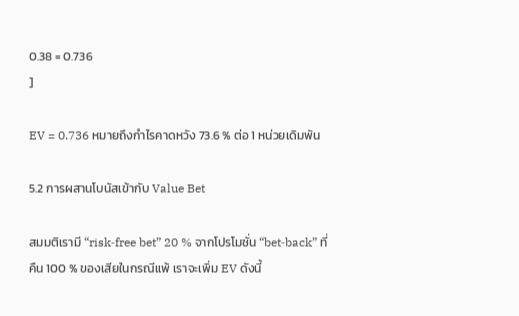0.38 = 0.736
]

EV = 0.736 หมายถึงกำไรคาดหวัง 73.6 % ต่อ 1 หน่วยเดิมพัน

5.2 การผสานโบนัสเข้ากับ Value Bet

สมมติเรามี “risk‑free bet” 20 % จากโปรโมชั่น “bet‑back” ที่คืน 100 % ของเสียในกรณีแพ้ เราจะเพิ่ม EV ดังนี้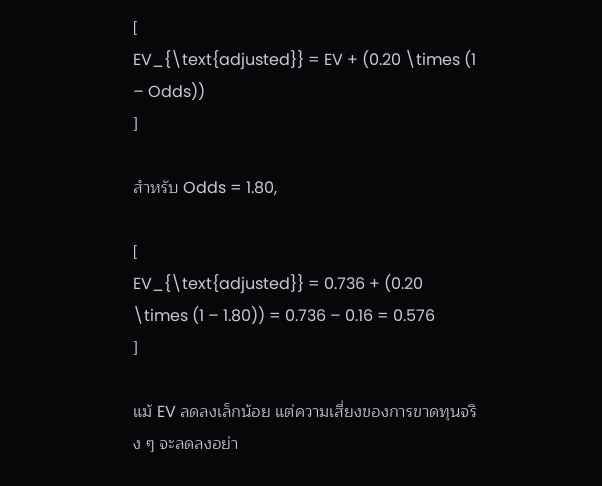[
EV_{\text{adjusted}} = EV + (0.20 \times (1 – Odds))
]

สำหรับ Odds = 1.80,

[
EV_{\text{adjusted}} = 0.736 + (0.20 \times (1 – 1.80)) = 0.736 – 0.16 = 0.576
]

แม้ EV ลดลงเล็กน้อย แต่ความเสี่ยงของการขาดทุนจริง ๆ จะลดลงอย่า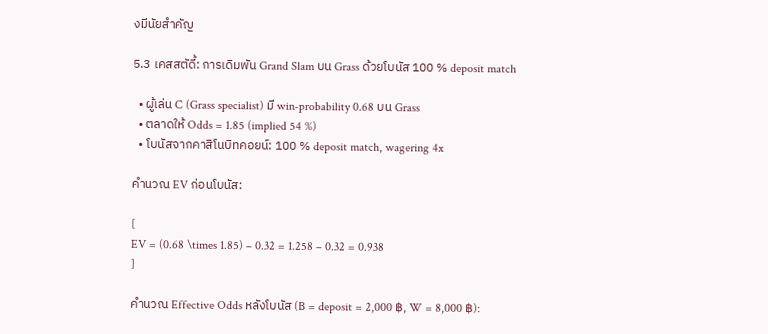งมีนัยสำคัญ

5.3 เคสสตัดี้: การเดิมพัน Grand Slam บน Grass ด้วยโบนัส 100 % deposit match

  • ผู้เล่น C (Grass specialist) มี win‑probability 0.68 บน Grass
  • ตลาดให้ Odds = 1.85 (implied 54 %)
  • โบนัสจากคาสิโนบิทคอยน์: 100 % deposit match, wagering 4x

คำนวณ EV ก่อนโบนัส:

[
EV = (0.68 \times 1.85) – 0.32 = 1.258 – 0.32 = 0.938
]

คำนวณ Effective Odds หลังโบนัส (B = deposit = 2,000 ฿, W = 8,000 ฿):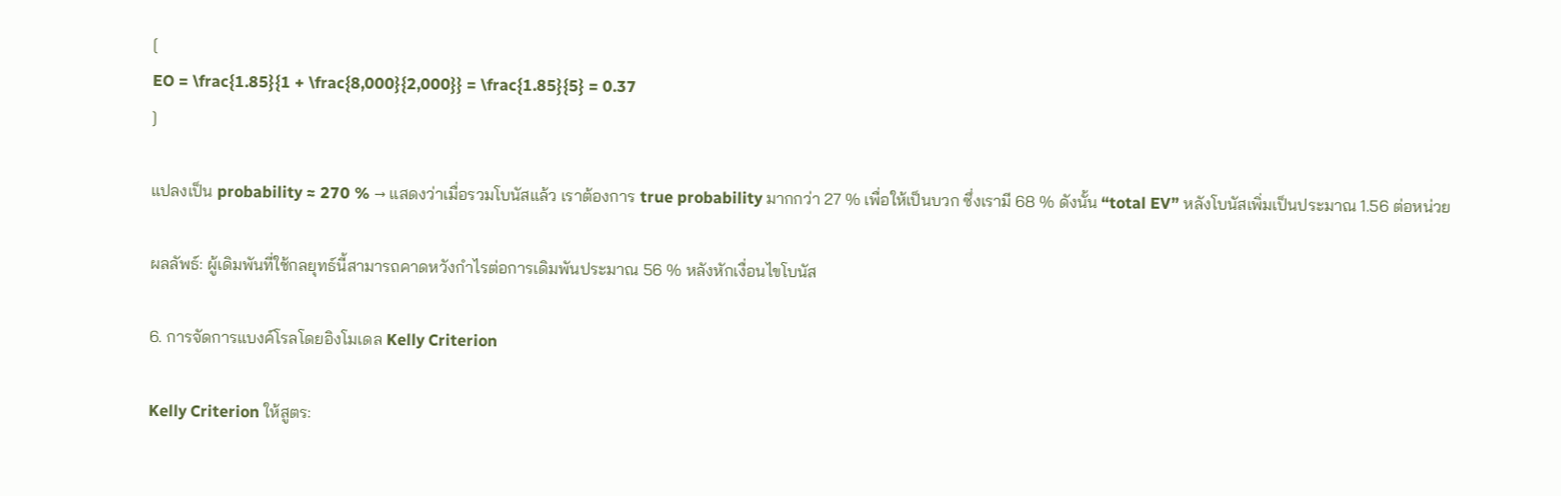[
EO = \frac{1.85}{1 + \frac{8,000}{2,000}} = \frac{1.85}{5} = 0.37
]

แปลงเป็น probability ≈ 270 % → แสดงว่าเมื่อรวมโบนัสแล้ว เราต้องการ true probability มากกว่า 27 % เพื่อให้เป็นบวก ซึ่งเรามี 68 % ดังนั้น “total EV” หลังโบนัสเพิ่มเป็นประมาณ 1.56 ต่อหน่วย

ผลลัพธ์: ผู้เดิมพันที่ใช้กลยุทธ์นี้สามารถคาดหวังกำไรต่อการเดิมพันประมาณ 56 % หลังหักเงื่อนไขโบนัส

6. การจัดการแบงค์โรลโดยอิงโมเดล Kelly Criterion

Kelly Criterion ให้สูตร: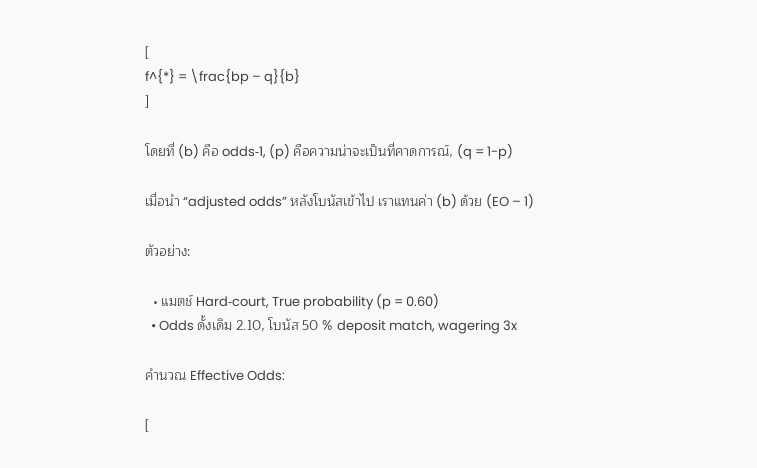[
f^{*} = \frac{bp – q}{b}
]

โดยที่ (b) คือ odds‑1, (p) คือความน่าจะเป็นที่คาดการณ์, (q = 1-p)

เมื่อนำ “adjusted odds” หลังโบนัสเข้าไป เราแทนค่า (b) ด้วย (EO – 1)

ตัวอย่าง:

  • แมตช์ Hard‑court, True probability (p = 0.60)
  • Odds ดั้งเดิม 2.10, โบนัส 50 % deposit match, wagering 3x

คำนวณ Effective Odds:

[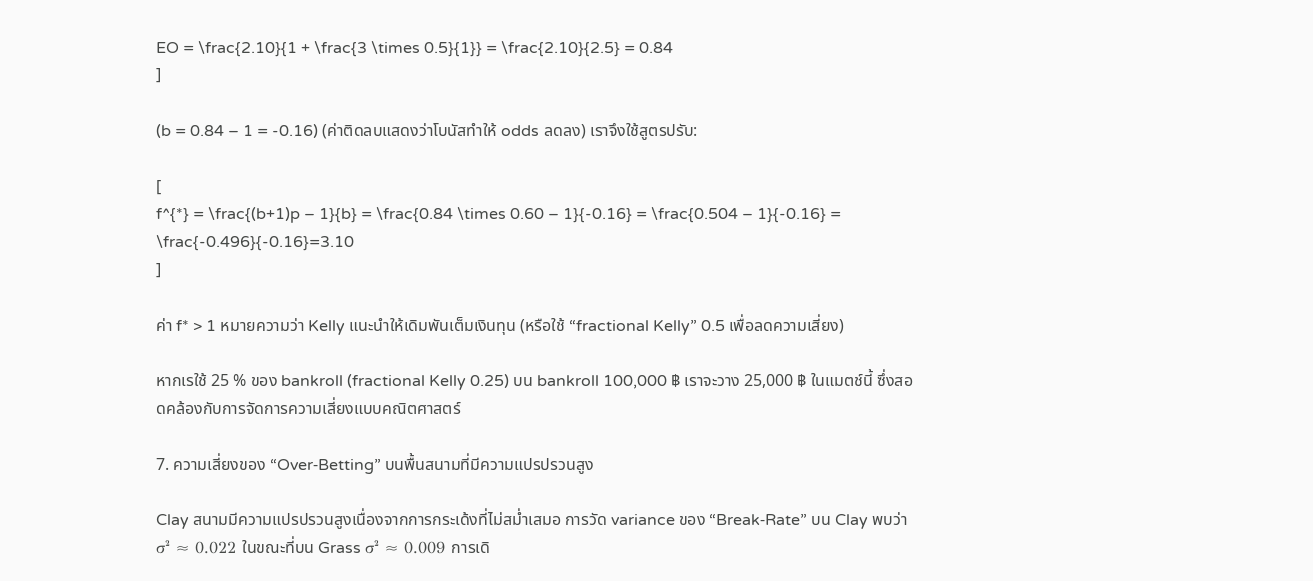EO = \frac{2.10}{1 + \frac{3 \times 0.5}{1}} = \frac{2.10}{2.5} = 0.84
]

(b = 0.84 – 1 = -0.16) (ค่าติดลบแสดงว่าโบนัสทำให้ odds ลดลง) เราจึงใช้สูตรปรับ:

[
f^{*} = \frac{(b+1)p – 1}{b} = \frac{0.84 \times 0.60 – 1}{-0.16} = \frac{0.504 – 1}{-0.16} = \frac{-0.496}{-0.16}=3.10
]

ค่า f* > 1 หมายความว่า Kelly แนะนำให้เดิมพันเต็มเงินทุน (หรือใช้ “fractional Kelly” 0.5 เพื่อลดความเสี่ยง)

หากเรใช้ 25 % ของ bankroll (fractional Kelly 0.25) บน bankroll 100,000 ฿ เราจะวาง 25,000 ฿ ในแมตช์นี้ ซึ่งสอดคล้องกับการจัดการความเสี่ยงแบบคณิตศาสตร์

7. ความเสี่ยงของ “Over‑Betting” บนพื้นสนามที่มีความแปรปรวนสูง

Clay สนามมีความแปรปรวนสูงเนื่องจากการกระเด้งที่ไม่สม่ำเสมอ การวัด variance ของ “Break‑Rate” บน Clay พบว่า σ² ≈ 0.022 ในขณะที่บน Grass σ² ≈ 0.009 การเดิ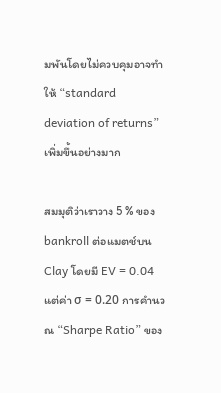มพันโดยไม่ควบคุมอาจทำให้ “standard deviation of returns” เพิ่มขึ้นอย่างมาก

สมมุติว่าเราวาง 5 % ของ bankroll ต่อแมตช์บน Clay โดยมี EV = 0.04 แต่ค่า σ = 0.20 การคำนวณ “Sharpe Ratio” ของ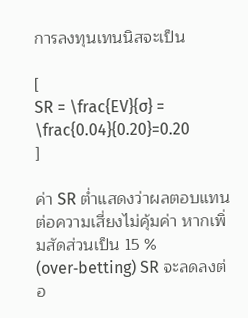การลงทุนเทนนิสจะเป็น

[
SR = \frac{EV}{σ} = \frac{0.04}{0.20}=0.20
]

ค่า SR ต่ำแสดงว่าผลตอบแทนต่อความเสี่ยงไม่คุ้มค่า หากเพิ่มสัดส่วนเป็น 15 % (over‑betting) SR จะลดลงต่อ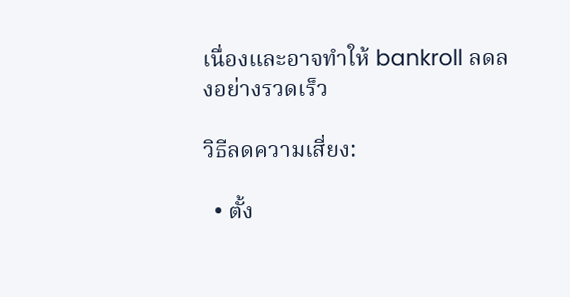เนื่องและอาจทำให้ bankroll ลดลงอย่างรวดเร็ว

วิธีลดความเสี่ยง:

  • ตั้ง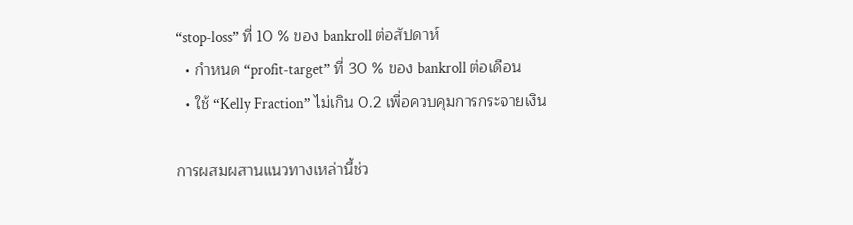“stop‑loss” ที่ 10 % ของ bankroll ต่อสัปดาห์
  • กำหนด “profit‑target” ที่ 30 % ของ bankroll ต่อเดือน
  • ใช้ “Kelly Fraction” ไม่เกิน 0.2 เพื่อควบคุมการกระจายเงิน

การผสมผสานแนวทางเหล่านี้ช่ว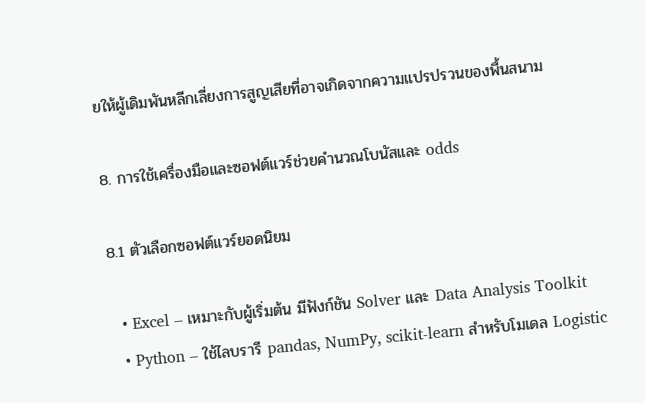ยให้ผู้เดิมพันหลีกเลี่ยงการสูญเสียที่อาจเกิดจากความแปรปรวนของพื้นสนาม

8. การใช้เครื่องมือและซอฟต์แวร์ช่วยคำนวณโบนัสและ odds

8.1 ตัวเลือกซอฟต์แวร์ยอดนิยม

  • Excel – เหมาะกับผู้เริ่มต้น มีฟังก์ชัน Solver และ Data Analysis Toolkit
  • Python – ใช้ไลบรารี pandas, NumPy, scikit‑learn สำหรับโมเดล Logistic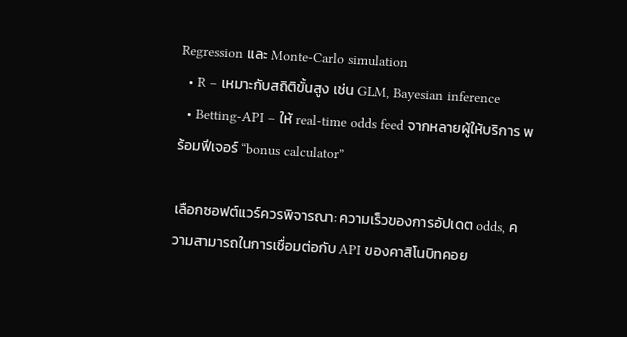Regression และ Monte‑Carlo simulation
  • R – เหมาะกับสถิติขั้นสูง เช่น GLM, Bayesian inference
  • Betting‑API – ให้ real‑time odds feed จากหลายผู้ให้บริการ พร้อมฟีเจอร์ “bonus calculator”

เลือกซอฟต์แวร์ควรพิจารณา: ความเร็วของการอัปเดต odds, ความสามารถในการเชื่อมต่อกับ API ของคาสิโนบิทคอย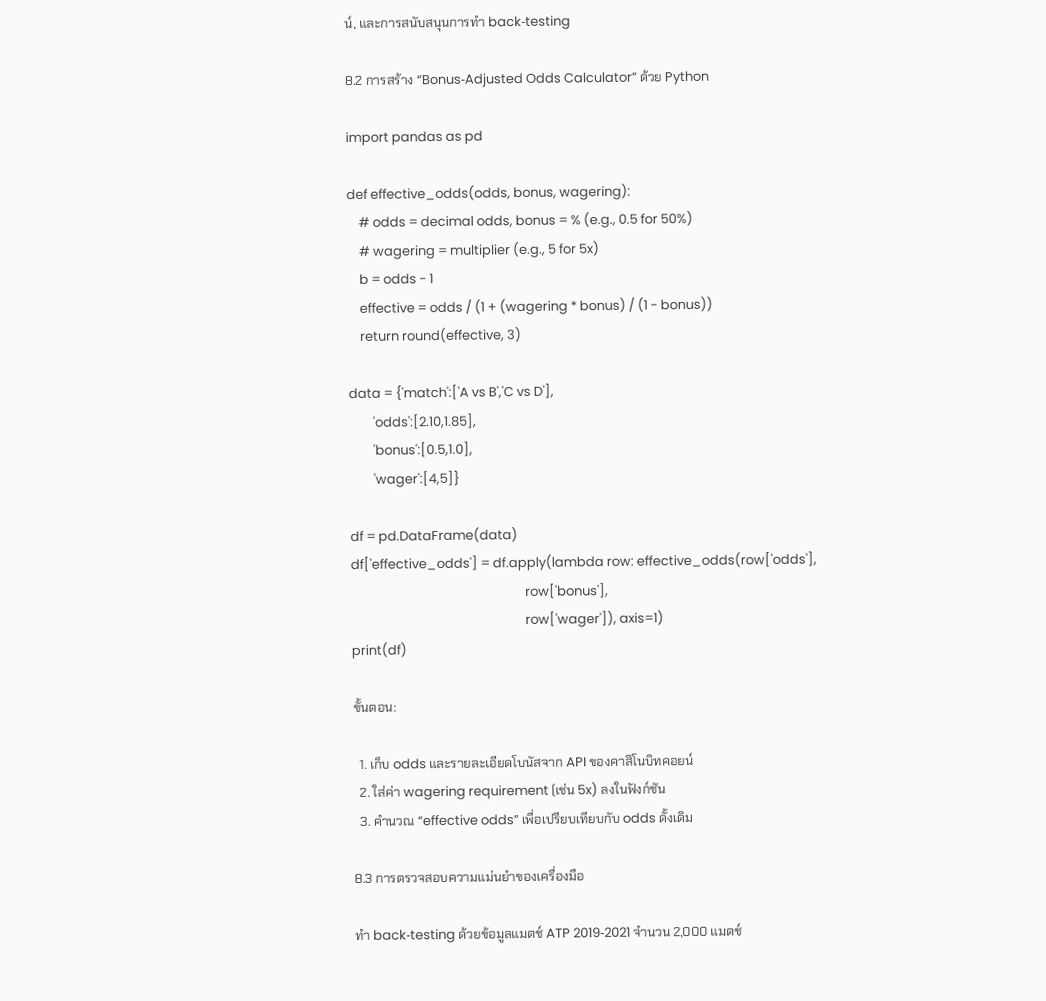น์, และการสนับสนุนการทำ back‑testing

8.2 การสร้าง “Bonus‑Adjusted Odds Calculator” ด้วย Python

import pandas as pd

def effective_odds(odds, bonus, wagering):
    # odds = decimal odds, bonus = % (e.g., 0.5 for 50%)
    # wagering = multiplier (e.g., 5 for 5x)
    b = odds - 1
    effective = odds / (1 + (wagering * bonus) / (1 - bonus))
    return round(effective, 3)

data = {'match':['A vs B','C vs D'],
        'odds':[2.10,1.85],
        'bonus':[0.5,1.0],
        'wager':[4,5]}

df = pd.DataFrame(data)
df['effective_odds'] = df.apply(lambda row: effective_odds(row['odds'],
                                                          row['bonus'],
                                                          row['wager']), axis=1)
print(df)

ขั้นตอน:

  1. เก็บ odds และรายละเอียดโบนัสจาก API ของคาสิโนบิทคอยน์
  2. ใส่ค่า wagering requirement (เช่น 5x) ลงในฟังก์ชัน
  3. คำนวณ “effective odds” เพื่อเปรียบเทียบกับ odds ดั้งเดิม

8.3 การตรวจสอบความแม่นยำของเครื่องมือ

ทำ back‑testing ด้วยข้อมูลแมตช์ ATP 2019‑2021 จำนวน 2,000 แมตช์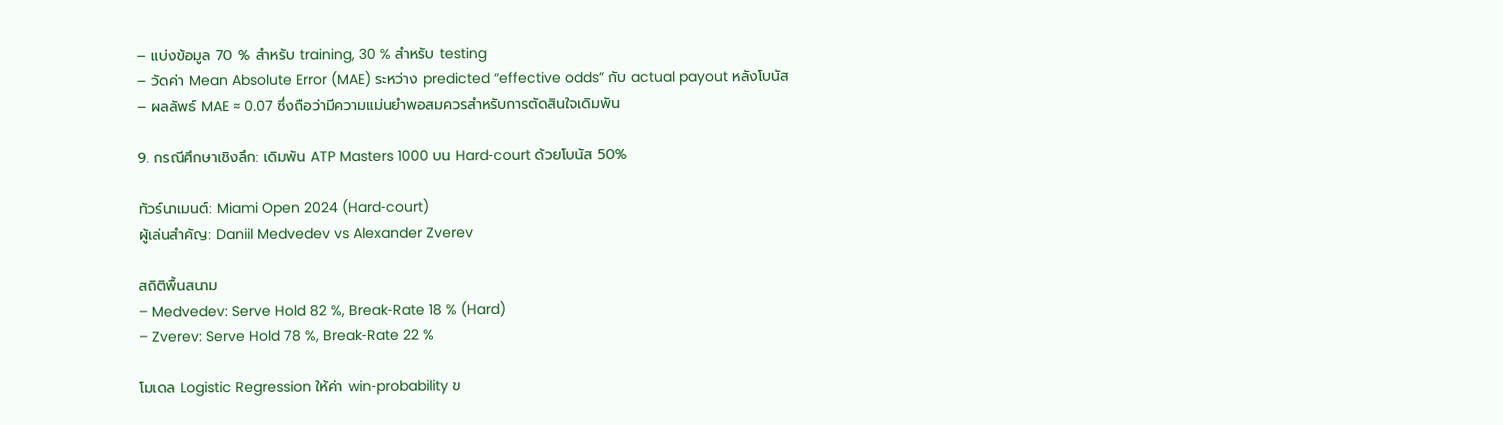– แบ่งข้อมูล 70 % สำหรับ training, 30 % สำหรับ testing
– วัดค่า Mean Absolute Error (MAE) ระหว่าง predicted “effective odds” กับ actual payout หลังโบนัส
– ผลลัพธ์ MAE ≈ 0.07 ซึ่งถือว่ามีความแม่นยำพอสมควรสำหรับการตัดสินใจเดิมพัน

9. กรณีศึกษาเชิงลึก: เดิมพัน ATP Masters 1000 บน Hard‑court ด้วยโบนัส 50%

ทัวร์นาเมนต์: Miami Open 2024 (Hard‑court)
ผู้เล่นสำคัญ: Daniil Medvedev vs Alexander Zverev

สถิติพื้นสนาม
– Medvedev: Serve Hold 82 %, Break‑Rate 18 % (Hard)
– Zverev: Serve Hold 78 %, Break‑Rate 22 %

โมเดล Logistic Regression ให้ค่า win‑probability ข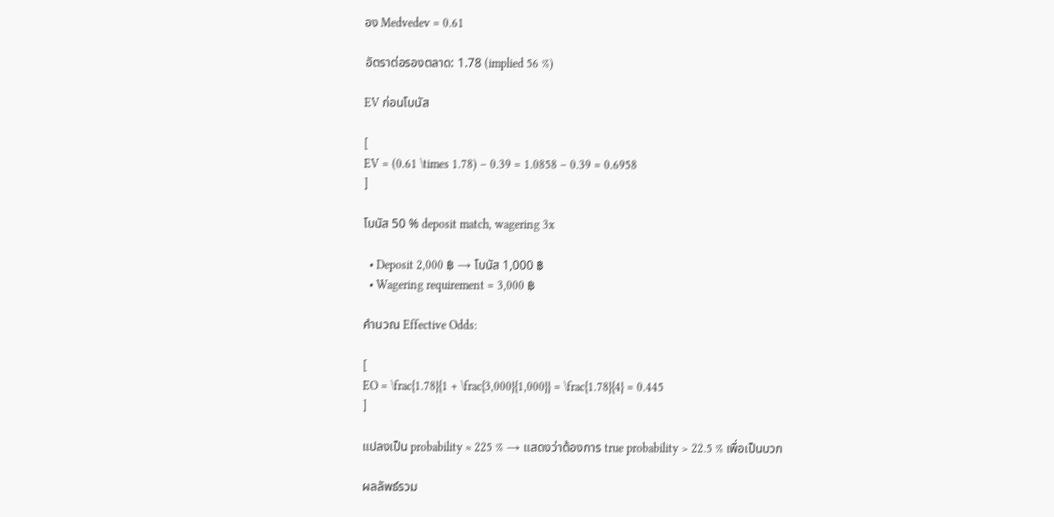อง Medvedev = 0.61

อัตราต่อรองตลาด: 1.78 (implied 56 %)

EV ก่อนโบนัส

[
EV = (0.61 \times 1.78) – 0.39 = 1.0858 – 0.39 = 0.6958
]

โบนัส 50 % deposit match, wagering 3x

  • Deposit 2,000 ฿ → โบนัส 1,000 ฿
  • Wagering requirement = 3,000 ฿

คำนวณ Effective Odds:

[
EO = \frac{1.78}{1 + \frac{3,000}{1,000}} = \frac{1.78}{4} = 0.445
]

แปลงเป็น probability ≈ 225 % → แสดงว่าต้องการ true probability > 22.5 % เพื่อเป็นบวก

ผลลัพธ์รวม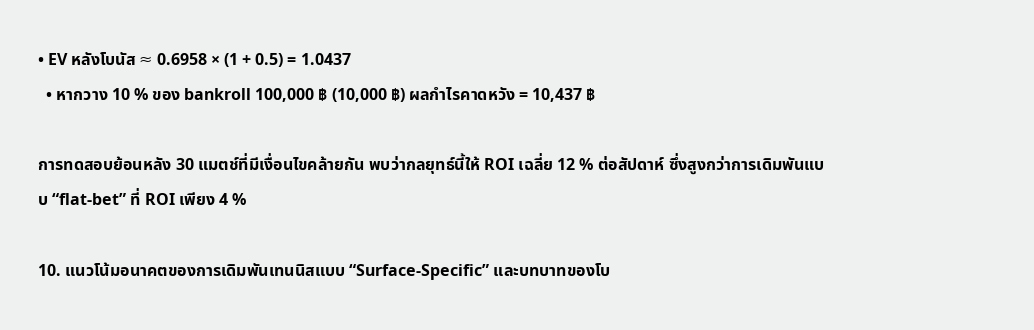• EV หลังโบนัส ≈ 0.6958 × (1 + 0.5) = 1.0437
  • หากวาง 10 % ของ bankroll 100,000 ฿ (10,000 ฿) ผลกำไรคาดหวัง = 10,437 ฿

การทดสอบย้อนหลัง 30 แมตช์ที่มีเงื่อนไขคล้ายกัน พบว่ากลยุทธ์นี้ให้ ROI เฉลี่ย 12 % ต่อสัปดาห์ ซึ่งสูงกว่าการเดิมพันแบบ “flat‑bet” ที่ ROI เพียง 4 %

10. แนวโน้มอนาคตของการเดิมพันเทนนิสแบบ “Surface‑Specific” และบทบาทของโบ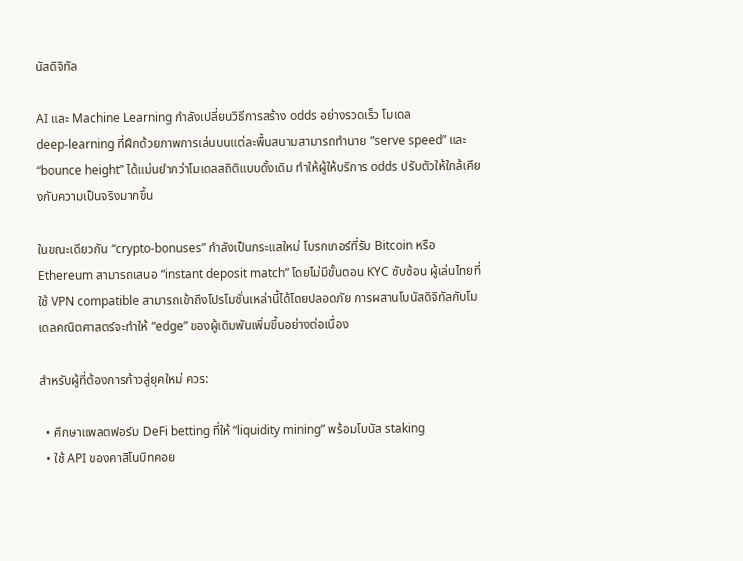นัสดิจิทัล

AI และ Machine Learning กำลังเปลี่ยนวิธีการสร้าง odds อย่างรวดเร็ว โมเดล deep‑learning ที่ฝึกด้วยภาพการเล่นบนแต่ละพื้นสนามสามารถทำนาย “serve speed” และ “bounce height” ได้แม่นยำกว่าโมเดลสถิติแบบดั้งเดิม ทำให้ผู้ให้บริการ odds ปรับตัวให้ใกล้เคียงกับความเป็นจริงมากขึ้น

ในขณะเดียวกัน “crypto‑bonuses” กำลังเป็นกระแสใหม่ โบรกเกอร์ที่รับ Bitcoin หรือ Ethereum สามารถเสนอ “instant deposit match” โดยไม่มีขั้นตอน KYC ซับซ้อน ผู้เล่นไทยที่ใช้ VPN compatible สามารถเข้าถึงโปรโมชั่นเหล่านี้ได้โดยปลอดภัย การผสานโบนัสดิจิทัลกับโมเดลคณิตศาสตร์จะทำให้ “edge” ของผู้เดิมพันเพิ่มขึ้นอย่างต่อเนื่อง

สำหรับผู้ที่ต้องการก้าวสู่ยุคใหม่ ควร:

  • ศึกษาแพลตฟอร์ม DeFi betting ที่ให้ “liquidity mining” พร้อมโบนัส staking
  • ใช้ API ของคาสิโนบิทคอย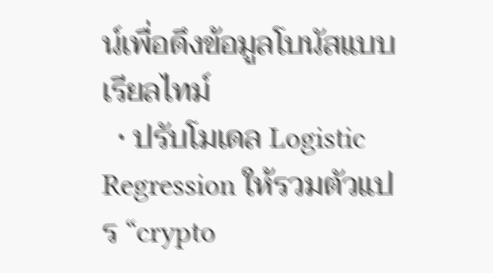น์เพื่อดึงข้อมูลโบนัสแบบเรียลไทม์
  • ปรับโมเดล Logistic Regression ให้รวมตัวแปร “crypto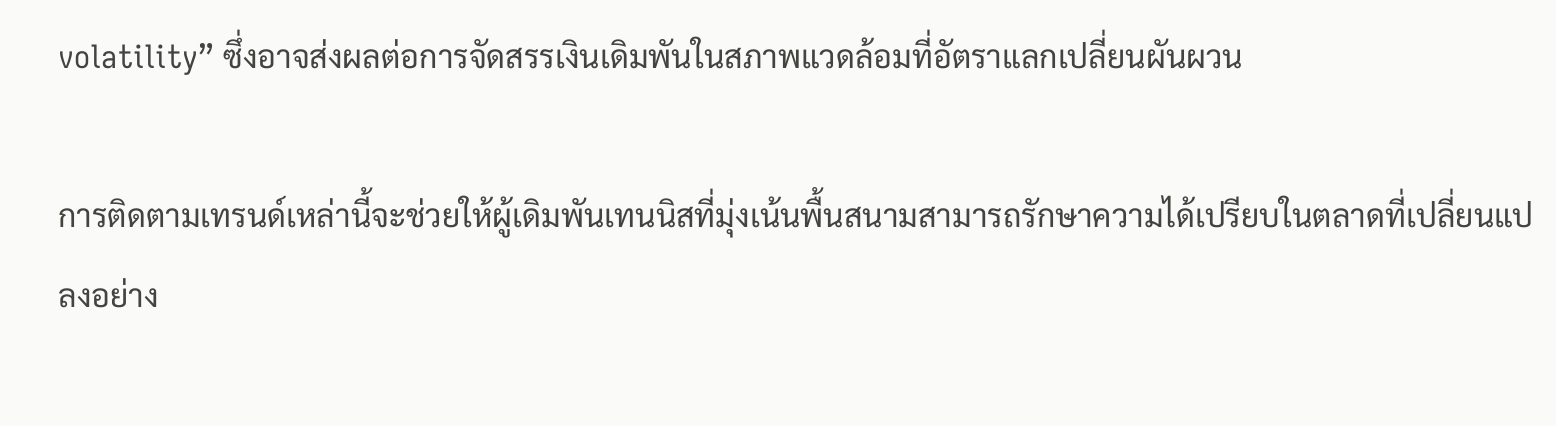volatility” ซึ่งอาจส่งผลต่อการจัดสรรเงินเดิมพันในสภาพแวดล้อมที่อัตราแลกเปลี่ยนผันผวน

การติดตามเทรนด์เหล่านี้จะช่วยให้ผู้เดิมพันเทนนิสที่มุ่งเน้นพื้นสนามสามารถรักษาความได้เปรียบในตลาดที่เปลี่ยนแปลงอย่าง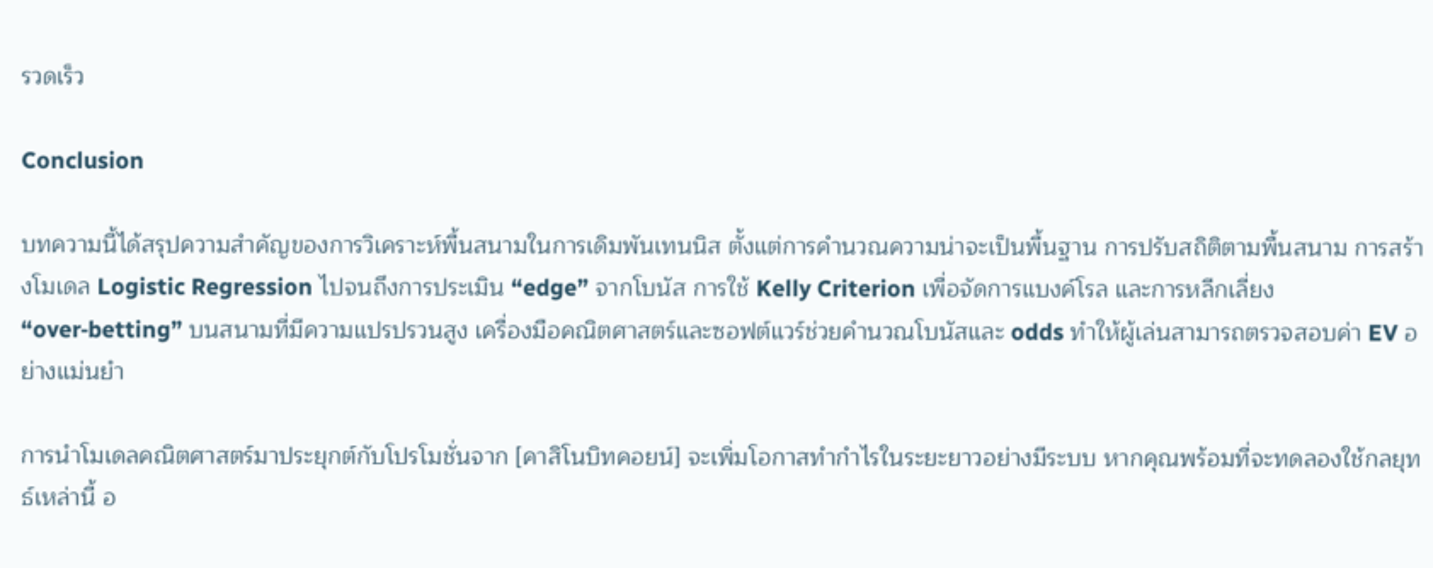รวดเร็ว

Conclusion

บทความนี้ได้สรุปความสำคัญของการวิเคราะห์พื้นสนามในการเดิมพันเทนนิส ตั้งแต่การคำนวณความน่าจะเป็นพื้นฐาน การปรับสถิติตามพื้นสนาม การสร้างโมเดล Logistic Regression ไปจนถึงการประเมิน “edge” จากโบนัส การใช้ Kelly Criterion เพื่อจัดการแบงค์โรล และการหลีกเลี่ยง “over‑betting” บนสนามที่มีความแปรปรวนสูง เครื่องมือคณิตศาสตร์และซอฟต์แวร์ช่วยคำนวณโบนัสและ odds ทำให้ผู้เล่นสามารถตรวจสอบค่า EV อย่างแม่นยำ

การนำโมเดลคณิตศาสตร์มาประยุกต์กับโปรโมชั่นจาก [คาสิโนบิทคอยน์] จะเพิ่มโอกาสทำกำไรในระยะยาวอย่างมีระบบ หากคุณพร้อมที่จะทดลองใช้กลยุทธ์เหล่านี้ อ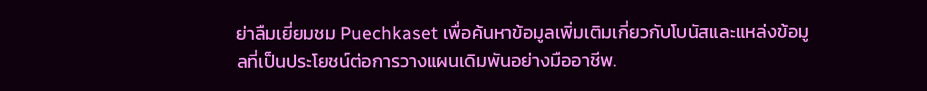ย่าลืมเยี่ยมชม Puechkaset เพื่อค้นหาข้อมูลเพิ่มเติมเกี่ยวกับโบนัสและแหล่งข้อมูลที่เป็นประโยชน์ต่อการวางแผนเดิมพันอย่างมืออาชีพ.